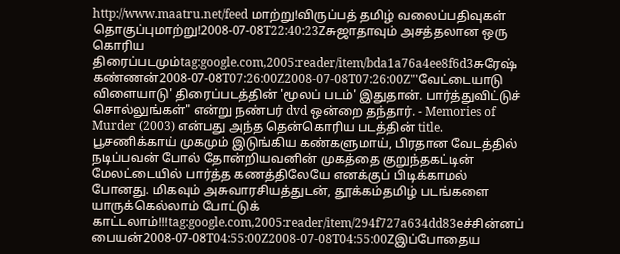http://www.maatru.net/feed மாற்று!விருப்பத் தமிழ் வலைப்பதிவுகள் தொகுப்புமாற்று!2008-07-08T22:40:23Zசுஜாதாவும் அசத்தலான ஒரு கொரிய திரைப்படமும்tag:google.com,2005:reader/item/bda1a76a4ee8f6d3சுரேஷ் கண்ணன்2008-07-08T07:26:00Z2008-07-08T07:26:00Z"'வேட்டையாடு விளையாடு' திரைப்படத்தின் 'மூலப் படம்' இதுதான். பார்த்துவிட்டுச் சொல்லுங்கள்" என்று நண்பர் dvd ஒன்றை தந்தார். - Memories of Murder (2003) என்பது அந்த தென்கொரிய படத்தின் title. பூசணிக்காய் முகமும் இடுங்கிய கண்களுமாய், பிரதான வேடத்தில் நடிப்பவன் போல் தோன்றியவனின் முகத்தை குறுந்தகட்டின் மேலட்டையில் பார்த்த கணத்திலேயே எனக்குப் பிடிக்காமல் போனது. மிகவும் அசுவாரசியத்துடன், தூக்கம்தமிழ் படங்களை யாருக்கெல்லாம் போட்டுக் காட்டலாம்!!!tag:google.com,2005:reader/item/294f727a634dd83eச்சின்னப் பையன்2008-07-08T04:55:00Z2008-07-08T04:55:00Zஇப்போதைய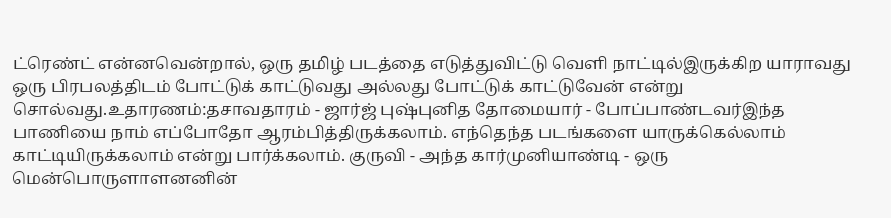ட்ரெண்ட் என்னவென்றால், ஒரு தமிழ் படத்தை எடுத்துவிட்டு வெளி நாட்டில்இருக்கிற யாராவது ஒரு பிரபலத்திடம் போட்டுக் காட்டுவது அல்லது போட்டுக் காட்டுவேன் என்று சொல்வது.உதாரணம்:தசாவதாரம் - ஜார்ஜ் புஷ்புனித தோமையார் - போப்பாண்டவர்இந்த பாணியை நாம் எப்போதோ ஆரம்பித்திருக்கலாம். எந்தெந்த படங்களை யாருக்கெல்லாம் காட்டியிருக்கலாம் என்று பார்க்கலாம். குருவி - அந்த கார்முனியாண்டி - ஒரு மென்பொருளாளனனின்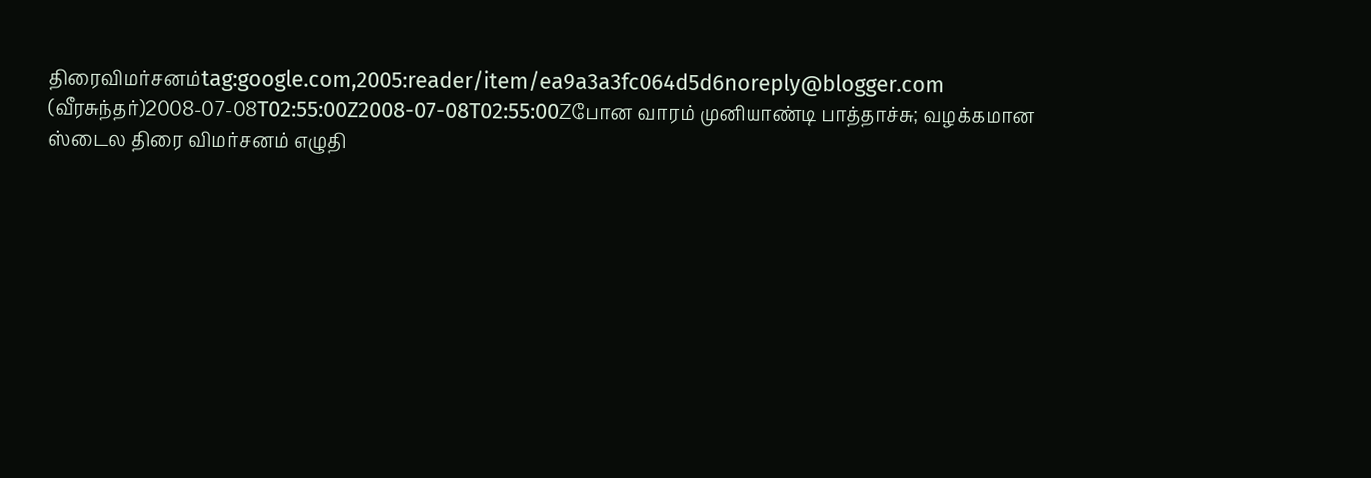திரைவிமர்சனம்tag:google.com,2005:reader/item/ea9a3a3fc064d5d6noreply@blogger.com (வீரசுந்தர்)2008-07-08T02:55:00Z2008-07-08T02:55:00Zபோன வாரம் முனியாண்டி பாத்தாச்சு; வழக்கமான ஸ்டைல திரை விமர்சனம் எழுதி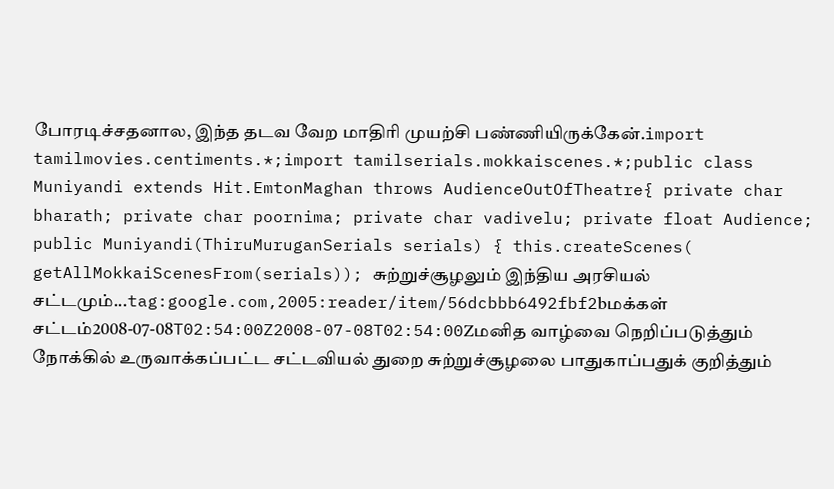போரடிச்சதனால, இந்த தடவ வேற மாதிரி முயற்சி பண்ணியிருக்கேன்.import tamilmovies.centiments.*;import tamilserials.mokkaiscenes.*;public class Muniyandi extends Hit.EmtonMaghan throws AudienceOutOfTheatre{ private char bharath; private char poornima; private char vadivelu; private float Audience; public Muniyandi(ThiruMuruganSerials serials) { this.createScenes( getAllMokkaiScenesFrom(serials)); சுற்றுச்சூழலும் இந்திய அரசியல் சட்டமும்...tag:google.com,2005:reader/item/56dcbbb6492fbf2bமக்கள் சட்டம்2008-07-08T02:54:00Z2008-07-08T02:54:00Zமனித வாழ்வை நெறிப்படுத்தும் நோக்கில் உருவாக்கப்பட்ட சட்டவியல் துறை சுற்றுச்சூழலை பாதுகாப்பதுக் குறித்தும்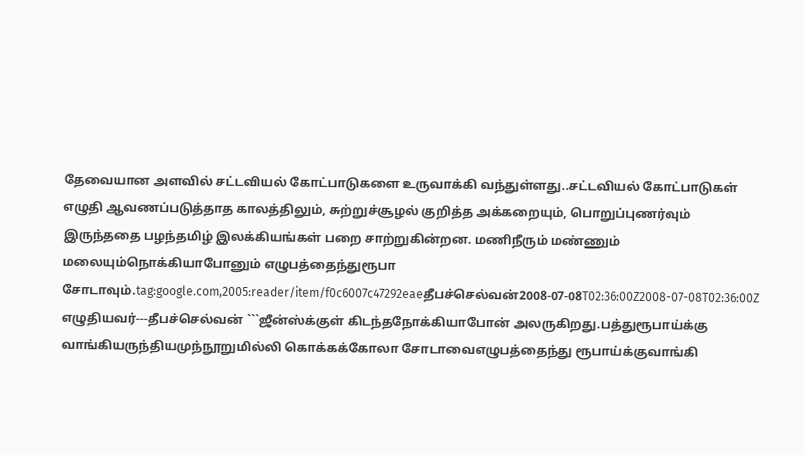தேவையான அளவில் சட்டவியல் கோட்பாடுகளை உருவாக்கி வந்துள்ளது..சட்டவியல் கோட்பாடுகள் எழுதி ஆவணப்படுத்தாத காலத்திலும், சுற்றுச்சூழல் குறித்த அக்கறையும், பொறுப்புணர்வும் இருந்ததை பழந்தமிழ் இலக்கியங்கள் பறை சாற்றுகின்றன. மணிநீரும் மண்ணும் மலையும்நொக்கியாபோனும் எழுபத்தைந்துரூபா சோடாவும்.tag:google.com,2005:reader/item/f0c6007c47292eaeதீபச்செல்வன்2008-07-08T02:36:00Z2008-07-08T02:36:00Z எழுதியவர்---தீபச்செல்வன் ```ஜீன்ஸ்க்குள் கிடந்தநோக்கியாபோன் அலருகிறது.பத்துரூபாய்க்கு வாங்கியருந்தியமுந்நூறுமில்லி கொக்கக்கோலா சோடாவைஎழுபத்தைந்து ரூபாய்க்குவாங்கி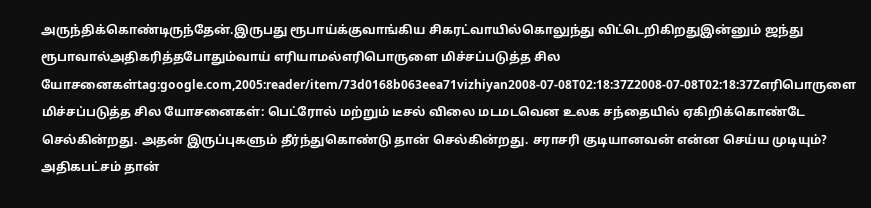அருந்திக்கொண்டிருந்தேன்.இருபது ரூபாய்க்குவாங்கிய சிகரட்வாயில்கொலுந்து விட்டெறிகிறதுஇன்னும் ஜந்து ரூபாவால்அதிகரித்தபோதும்வாய் எரியாமல்எரிபொருளை மிச்சப்படுத்த சில யோசனைகள்tag:google.com,2005:reader/item/73d0168b063eea71vizhiyan2008-07-08T02:18:37Z2008-07-08T02:18:37Zஎரிபொருளை மிச்சப்படுத்த சில யோசனைகள்: பெட்ரோல் மற்றும் டீசல் விலை மடமடவென உலக சந்தையில் ஏகிறிக்கொண்டே செல்கின்றது. அதன் இருப்புகளும் தீர்ந்துகொண்டு தான் செல்கின்றது. சராசரி குடியானவன் என்ன செய்ய முடியும்? அதிகபட்சம் தான்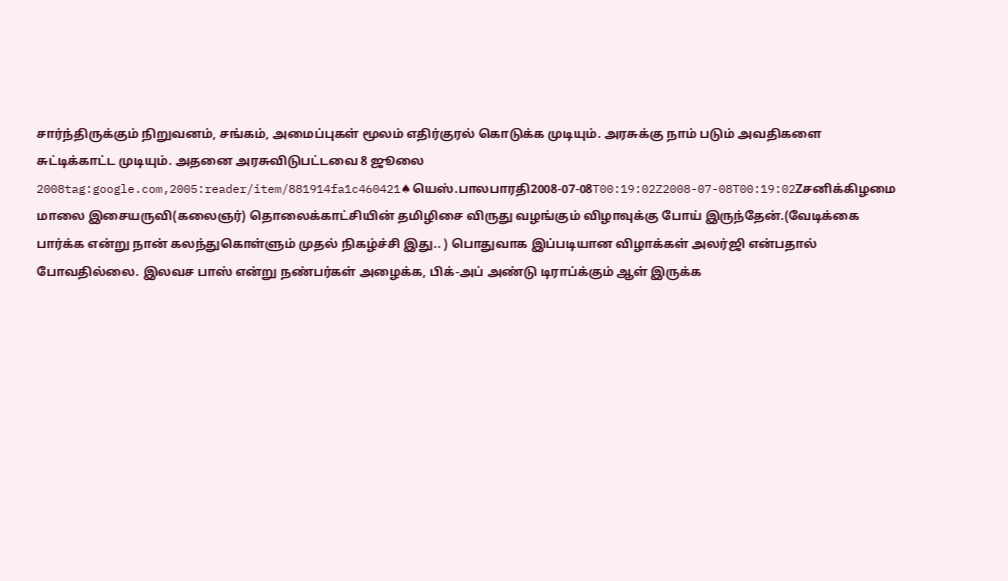சார்ந்திருக்கும் நிறுவனம், சங்கம், அமைப்புகள் மூலம் எதிர்குரல் கொடுக்க முடியும். அரசுக்கு நாம் படும் அவதிகளை சுட்டிக்காட்ட முடியும். அதனை அரசுவிடுபட்டவை 8 ஜூலை 2008tag:google.com,2005:reader/item/881914fa1c460421♠யெஸ்.பாலபாரதி2008-07-08T00:19:02Z2008-07-08T00:19:02Zசனிக்கிழமை மாலை இசையருவி(கலைஞர்) தொலைக்காட்சியின் தமிழிசை விருது வழங்கும் விழாவுக்கு போய் இருந்தேன்.(வேடிக்கை பார்க்க என்று நான் கலந்துகொள்ளும் முதல் நிகழ்ச்சி இது.. ) பொதுவாக இப்படியான விழாக்கள் அலர்ஜி என்பதால் போவதில்லை. இலவச பாஸ் என்று நண்பர்கள் அழைக்க, பிக்-அப் அண்டு டிராப்க்கும் ஆள் இருக்க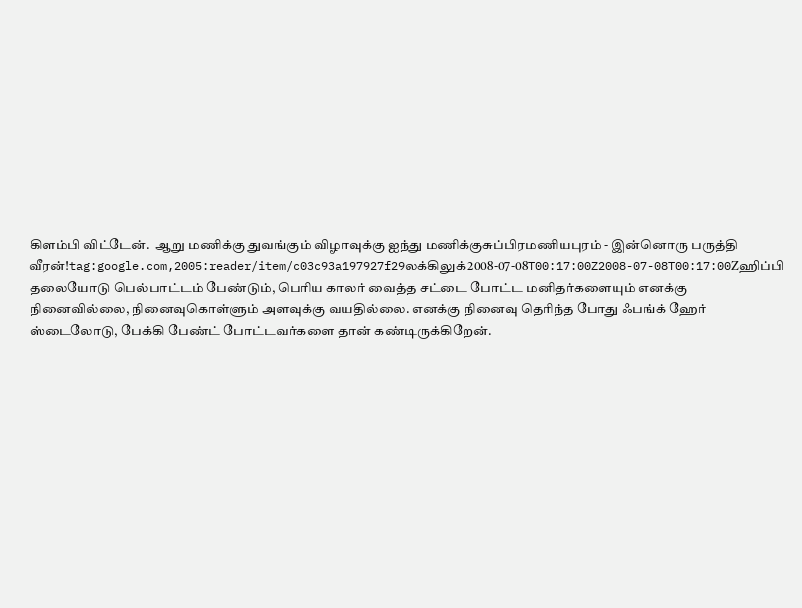கிளம்பி விட்டேன்.  ஆறு மணிக்கு துவங்கும் விழாவுக்கு ஐந்து மணிக்குசுப்பிரமணியபுரம் - இன்னொரு பருத்தி வீரன்!tag:google.com,2005:reader/item/c03c93a197927f29லக்கிலுக்2008-07-08T00:17:00Z2008-07-08T00:17:00Zஹிப்பி தலையோடு பெல்பாட்டம் பேண்டும், பெரிய காலர் வைத்த சட்டை போட்ட மனிதர்களையும் எனக்கு நினைவில்லை, நினைவுகொள்ளும் அளவுக்கு வயதில்லை. எனக்கு நினைவு தெரிந்த போது ஃபங்க் ஹேர் ஸ்டைலோடு, பேக்கி பேண்ட் போட்டவர்களை தான் கண்டிருக்கிறேன்.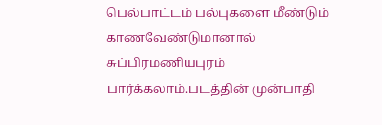பெல்பாட்டம் பல்புகளை மீண்டும் காணவேண்டுமானால் சுப்பிரமணியபுரம் பார்க்கலாம்.படத்தின் முன்பாதி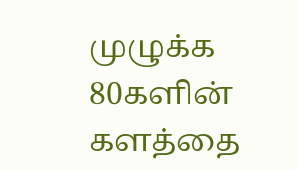முழுக்க 80களின் களத்தை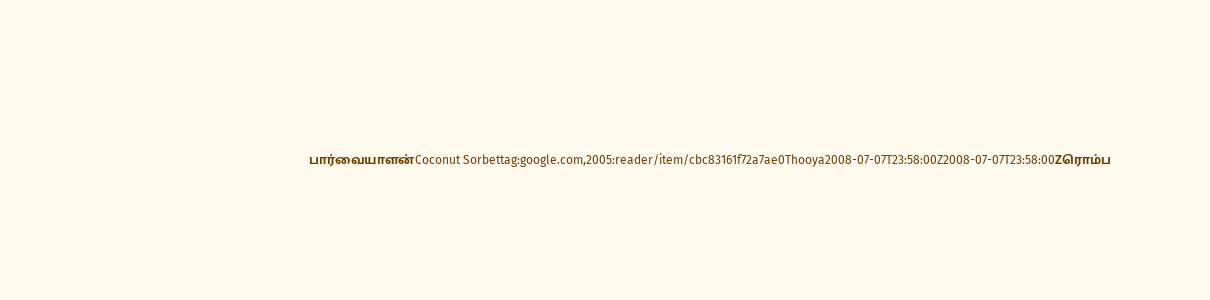பார்வையாளன்Coconut Sorbettag:google.com,2005:reader/item/cbc83161f72a7ae0Thooya2008-07-07T23:58:00Z2008-07-07T23:58:00Zரொம்ப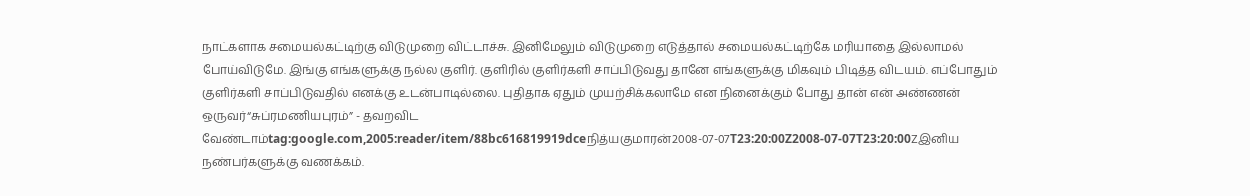நாட்களாக சமையல்கட்டிற்கு விடுமுறை விட்டாச்சு. இனிமேலும் விடுமுறை எடுத்தால் சமையல்கட்டிற்கே மரியாதை இல்லாமல் போய்விடுமே. இங்கு எங்களுக்கு நல்ல குளிர். குளிரில் குளிர்களி சாப்பிடுவது தானே எங்களுக்கு மிகவும் பிடித்த விடயம். எப்போதும் குளிர்களி சாப்பிடுவதில் எனக்கு உடன்பாடில்லை. புதிதாக ஏதும் முயற்சிக்கலாமே என நினைக்கும் போது தான் என் அண்ணன் ஒருவர்“சுப்ரமணியபுரம்” - தவறவிட வேண்டாம்tag:google.com,2005:reader/item/88bc616819919dceநித்யகுமாரன்2008-07-07T23:20:00Z2008-07-07T23:20:00Zஇனிய நண்பர்களுக்கு வணக்கம்.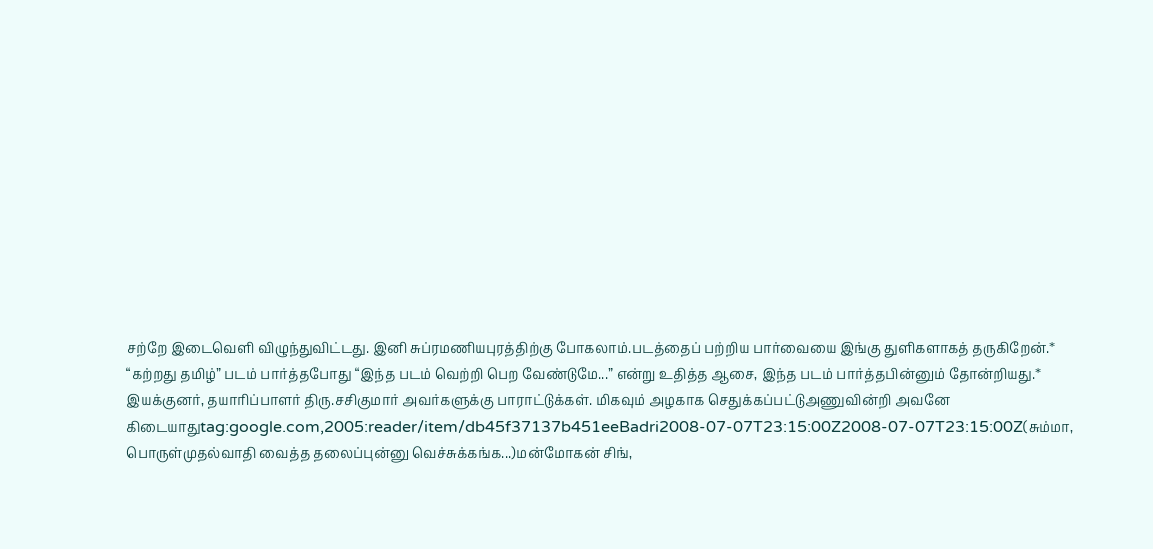சற்றே இடைவெளி விழுந்துவிட்டது. இனி சுப்ரமணியபுரத்திற்கு போகலாம்.படத்தைப் பற்றிய பார்வையை இங்கு துளிகளாகத் தருகிறேன்.* “கற்றது தமிழ்” படம் பார்த்தபோது “இந்த படம் வெற்றி பெற வேண்டுமே...” என்று உதித்த ஆசை, இந்த படம் பார்த்தபின்னும் தோன்றியது.* இயக்குனர், தயாரிப்பாளர் திரு.சசிகுமார் அவர்களுக்கு பாராட்டுக்கள். மிகவும் அழகாக செதுக்கப்பட்டுஅணுவின்றி அவனே கிடையாதுtag:google.com,2005:reader/item/db45f37137b451eeBadri2008-07-07T23:15:00Z2008-07-07T23:15:00Z(சும்மா, பொருள்முதல்வாதி வைத்த தலைப்புன்னு வெச்சுக்கங்க...)மன்மோகன் சிங்,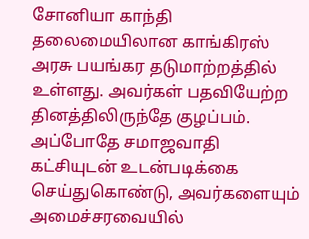சோனியா காந்தி தலைமையிலான காங்கிரஸ் அரசு பயங்கர தடுமாற்றத்தில் உள்ளது. அவர்கள் பதவியேற்ற தினத்திலிருந்தே குழப்பம். அப்போதே சமாஜவாதி கட்சியுடன் உடன்படிக்கை செய்துகொண்டு, அவர்களையும் அமைச்சரவையில்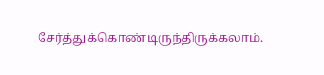சேர்த்துக்கொண்டிருந்திருக்கலாம்.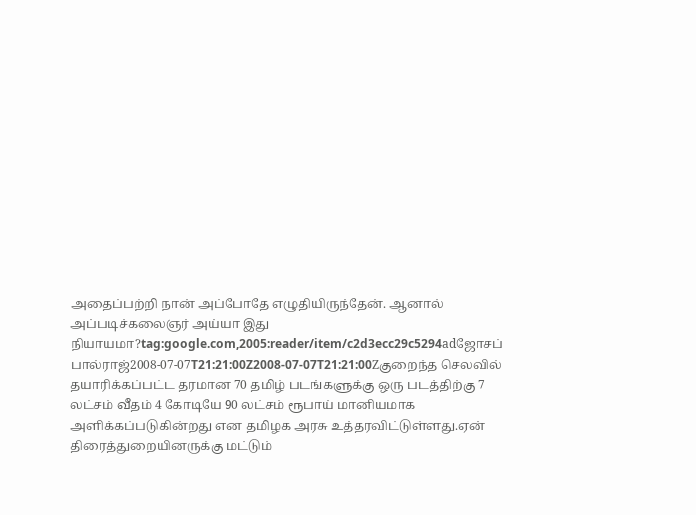அதைப்பற்றி நான் அப்போதே எழுதியிருந்தேன். ஆனால் அப்படிச்கலைஞர் அய்யா இது நியாயமா?tag:google.com,2005:reader/item/c2d3ecc29c5294adஜோசப் பால்ராஜ்2008-07-07T21:21:00Z2008-07-07T21:21:00Zகுறைந்த செலவில் தயாரிக்கப்பட்ட தரமான 70 தமிழ் படங்களுக்கு ஒரு படத்திற்கு 7 லட்சம் வீதம் 4 கோடியே 90 லட்சம் ரூபாய் மானியமாக அளிக்கப்படுகின்றது என தமிழக அரசு உத்தரவிட்டுள்ளது.ஏன் திரைத்துறையினருக்கு மட்டும்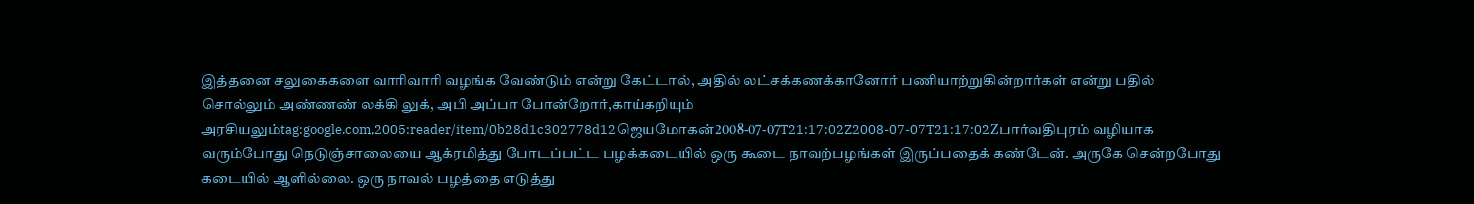இத்தனை சலுகைகளை வாரிவாரி வழங்க வேண்டும் என்று கேட்டால், அதில் லட்சக்கணக்கானோர் பணியாற்றுகின்றார்கள் என்று பதில் சொல்லும் அண்ணண் லக்கி லுக், அபி அப்பா போன்றோர்,காய்கறியும் அரசியலும்tag:google.com,2005:reader/item/0b28d1c302778d12ஜெயமோகன்2008-07-07T21:17:02Z2008-07-07T21:17:02Zபார்வதிபுரம் வழியாக வரும்போது நெடுஞ்சாலையை ஆக்ரமித்து போடப்பட்ட பழக்கடையில் ஒரு கூடை நாவற்பழங்கள் இருப்பதைக் கண்டேன். அருகே சென்றபோது கடையில் ஆளில்லை. ஒரு நாவல் பழத்தை எடுத்து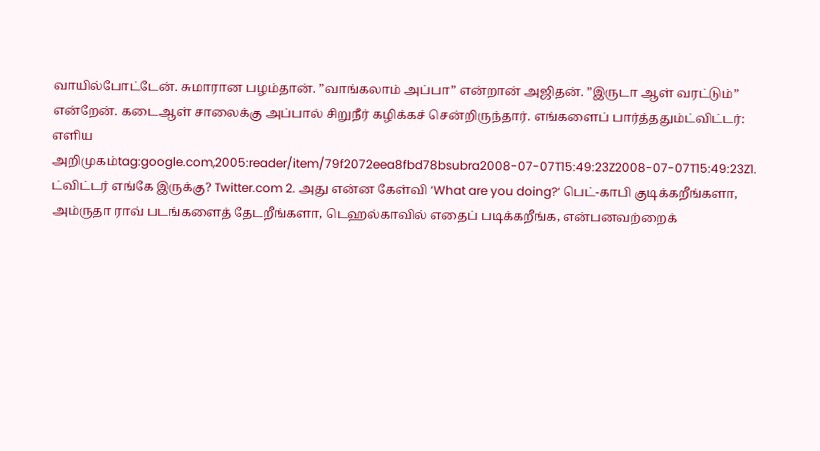வாயில்போட்டேன். சுமாரான பழம்தான். ”வாங்கலாம் அப்பா” என்றான் அஜிதன். ”இருடா ஆள் வரட்டும்” என்றேன். கடைஆள் சாலைக்கு அப்பால் சிறுநீர் கழிக்கச் சென்றிருந்தார். எங்களைப் பார்த்ததும்ட்விட்டர்: எளிய அறிமுகம்tag:google.com,2005:reader/item/79f2072eea8fbd78bsubra2008-07-07T15:49:23Z2008-07-07T15:49:23Z1. ட்விட்டர் எங்கே இருக்கு? Twitter.com 2. அது என்ன கேள்வி ‘What are you doing?‘ பெட்-காபி குடிக்கறீங்களா, அம்ருதா ராவ் படங்களைத் தேடறீங்களா, டெஹல்காவில் எதைப் படிக்கறீங்க, என்பனவற்றைக்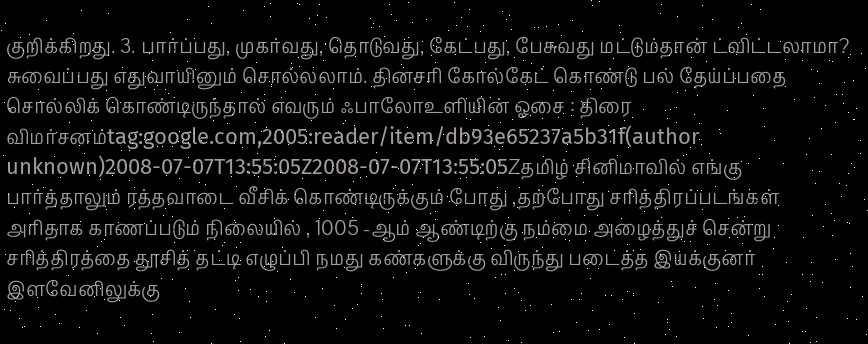குறிக்கிறது. 3. பார்ப்பது, முகர்வது, தொடுவது, கேட்பது, பேசுவது மட்டும்தான் ட்விட்டலாமா? சுவைப்பது எதுவாயினும் சொல்லலாம். தினசரி கோல்கேட் கொண்டு பல் தேய்ப்பதை சொல்லிக் கொண்டிருந்தால் எவரும் ஃபாலோஉளியின் ஓசை : திரை விமர்சனம்tag:google.com,2005:reader/item/db93e65237a5b31f(author unknown)2008-07-07T13:55:05Z2008-07-07T13:55:05Zதமிழ் சினிமாவில் எங்கு பார்த்தாலும் ரத்தவாடை வீசிக் கொண்டிருக்கும் போது ,தற்போது சரித்திரப்படங்கள் அரிதாக காணப்படும் நிலையில் , 1005 -ஆம் ஆண்டிற்கு நம்மை அழைத்துச் சென்று சரித்திரத்தை தூசித் தட்டி எழுப்பி நமது கண்களுக்கு விருந்து படைத்த இயக்குனர் இளவேனிலுக்கு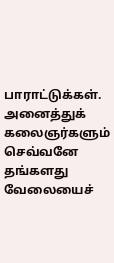பாராட்டுக்கள். அனைத்துக் கலைஞர்களும் செவ்வனே தங்களது வேலையைச்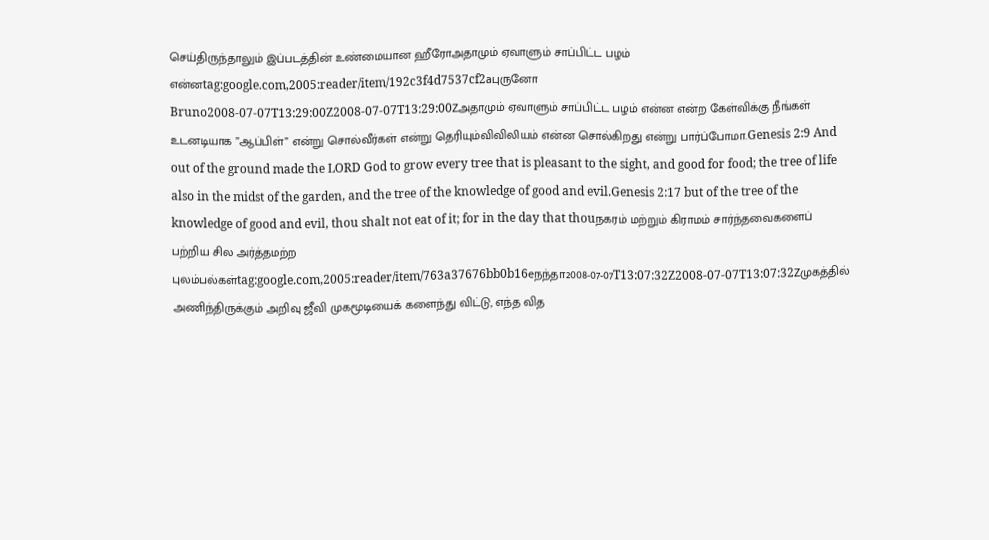செய்திருந்தாலும் இப்படத்தின் உண்மையான ஹீரோஅதாமும் ஏவாளும் சாப்பிட்ட பழம் என்னtag:google.com,2005:reader/item/192c3f4d7537cf2aபுருனோ Bruno2008-07-07T13:29:00Z2008-07-07T13:29:00Zஅதாமும் ஏவாளும் சாப்பிட்ட பழம் என்ன என்ற கேள்விக்கு நீங்கள் உடனடியாக ”ஆப்பிள்” என்று சொல்வீர்கள் என்று தெரியும்விவிலியம் என்ன சொல்கிறது என்று பார்ப்போமா.Genesis 2:9 And out of the ground made the LORD God to grow every tree that is pleasant to the sight, and good for food; the tree of life also in the midst of the garden, and the tree of the knowledge of good and evil.Genesis 2:17 but of the tree of the knowledge of good and evil, thou shalt not eat of it; for in the day that thouநகரம் மற்றும் கிராமம் சார்ந்தவைகளைப் பற்றிய சில அர்த்தமற்ற புலம்பல்கள்tag:google.com,2005:reader/item/763a37676bb0b16eநந்தா2008-07-07T13:07:32Z2008-07-07T13:07:32Zமுகத்தில் அணிந்திருக்கும் அறிவு ஜீவி முகமூடியைக் களைந்து விட்டு, எந்த வித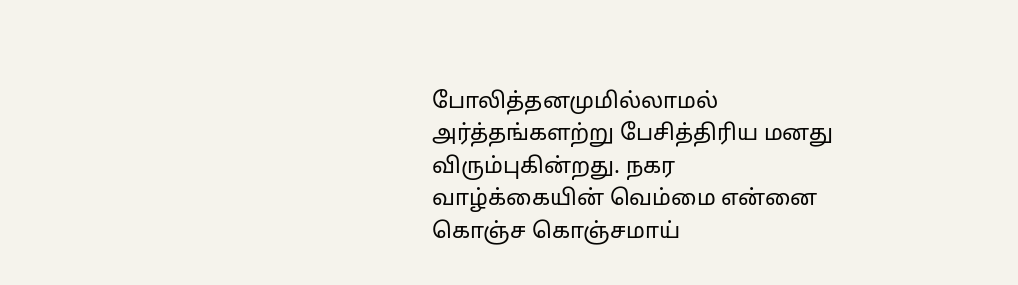போலித்தனமுமில்லாமல் அர்த்தங்களற்று பேசித்திரிய மனது விரும்புகின்றது. நகர வாழ்க்கையின் வெம்மை என்னை கொஞ்ச கொஞ்சமாய்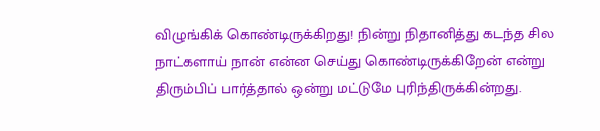விழுங்கிக் கொண்டிருக்கிறது! நின்று நிதானித்து கடந்த சில நாட்களாய் நான் என்ன செய்து கொண்டிருக்கிறேன் என்று திரும்பிப் பார்த்தால் ஒன்று மட்டுமே புரிந்திருக்கின்றது.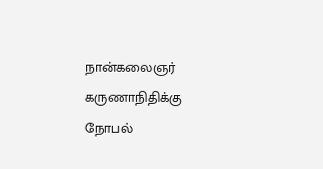நான்கலைஞர் கருணாநிதிக்கு நோபல்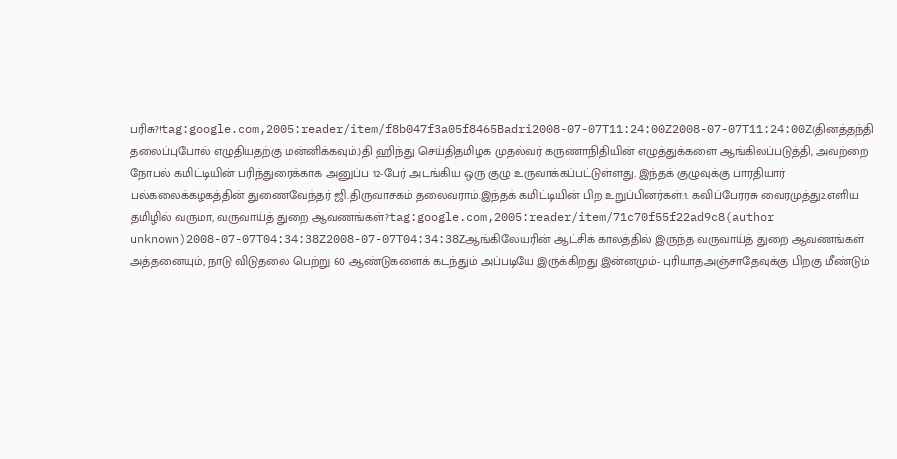பரிசு?!tag:google.com,2005:reader/item/f8b047f3a05f8465Badri2008-07-07T11:24:00Z2008-07-07T11:24:00Z(தினத்தந்தி தலைப்புபோல் எழுதியதற்கு மன்னிக்கவும்.)தி ஹிந்து செய்திதமிழக முதல்வர் கருணாநிதியின் எழுத்துக்களை ஆங்கிலப்படுத்தி, அவற்றை நோபல் கமிட்டியின் பரிந்துரைக்காக அனுப்ப 12-பேர் அடங்கிய ஒரு குழு உருவாக்கப்பட்டுள்ளது. இந்தக் குழுவுக்கு பாரதியார் பல்கலைக்கழகத்தின் துணைவேந்தர் ஜி.திருவாசகம் தலைவராம்.இந்தக் கமிட்டியின் பிற உறுப்பினர்கள்:1. கவிப்பேரரசு வைரமுத்து2.எளிய தமிழில் வருமா, வருவாய்த் துறை ஆவணங்கள்?tag:google.com,2005:reader/item/71c70f55f22ad9c8(author unknown)2008-07-07T04:34:38Z2008-07-07T04:34:38Zஆங்கிலேயரின் ஆட்சிக் காலத்தில் இருந்த வருவாய்த் துறை ஆவணங்கள் அத்தனையும், நாடு விடுதலை பெற்று 60 ஆண்டுகளைக் கடந்தும் அப்படியே இருக்கிறது இன்னமும்- புரியாதஅஞ்சாதேவுக்கு பிறகு மீண்டும்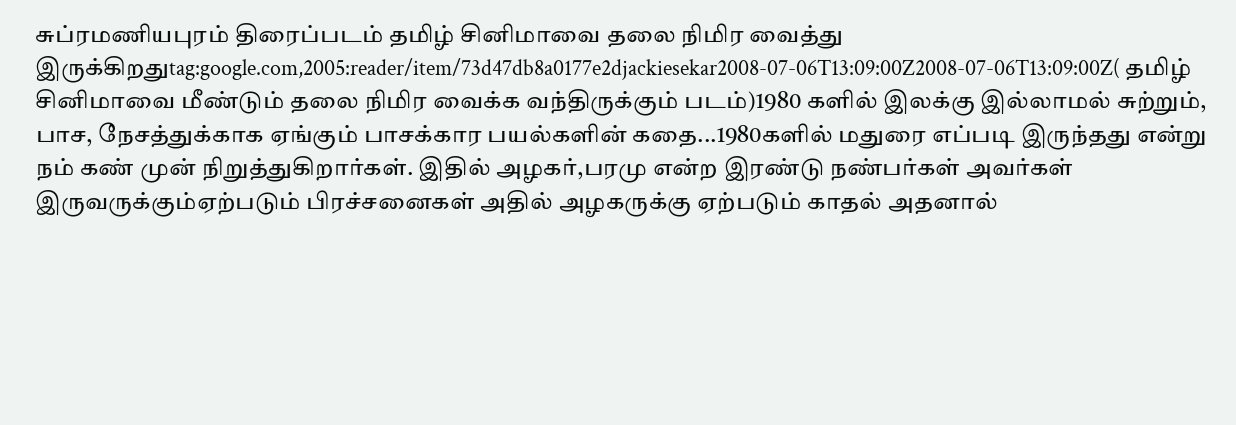சுப்ரமணியபுரம் திரைப்படம் தமிழ் சினிமாவை தலை நிமிர வைத்து இருக்கிறதுtag:google.com,2005:reader/item/73d47db8a0177e2djackiesekar2008-07-06T13:09:00Z2008-07-06T13:09:00Z( தமிழ் சினிமாவை மீண்டும் தலை நிமிர வைக்க வந்திருக்கும் படம்)1980 களில் இலக்கு இல்லாமல் சுற்றும், பாச, நேசத்துக்காக ஏங்கும் பாசக்கார பயல்களின் கதை...1980களில் மதுரை எப்படி இருந்தது என்று நம் கண் முன் நிறுத்துகிறார்கள். இதில் அழகர்,பரமு என்ற இரண்டு நண்பர்கள் அவர்கள் இருவருக்கும்ஏற்படும் பிரச்சனைகள் அதில் அழகருக்கு ஏற்படும் காதல் அதனால்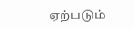ஏற்படும்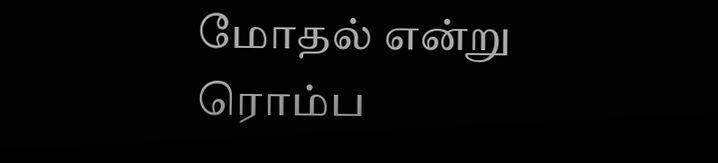மோதல் என்று ரொம்ப